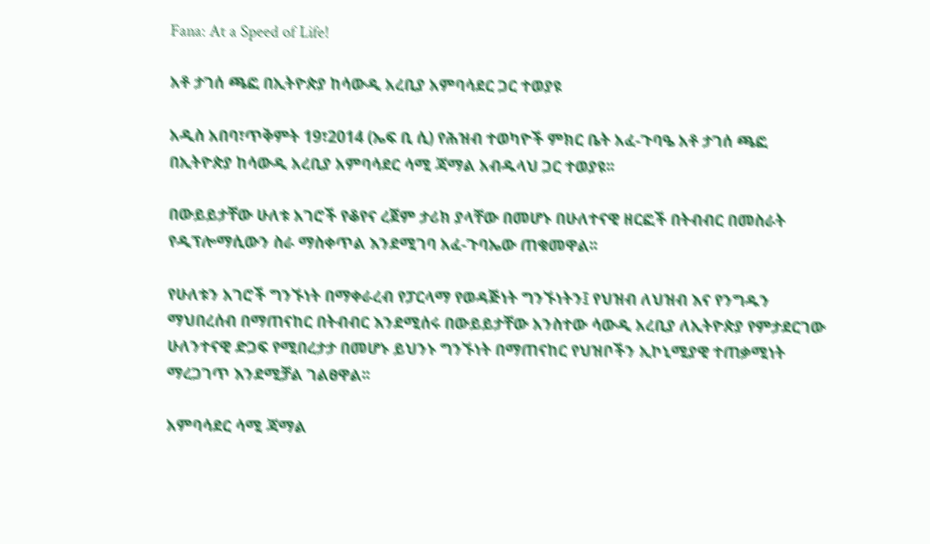Fana: At a Speed of Life!

አቶ ታገሰ ጫፎ በኢትዮጵያ ከሳውዲ አረቢያ አምባሳደር ጋር ተወያዩ

አዲስ አበባ፣ጥቅምት 19፣2014 (ኤፍ ቢ ሲ) የሕዝብ ተወካዮች ምክር ቤት አፈ-ጉባዔ አቶ ታገሰ ጫፎ በኢትዮጵያ ከሳውዲ አረቢያ አምባሳደር ሳሚ ጃማል አብዱላህ ጋር ተወያዩ፡፡

በውይይታቸው ሁለቱ አገሮች የቆየና ረጀም ታሪክ ያላቸው በመሆኑ በሁለተናዊ ዘርፎች በትብብር በመስራት የዲፕሎማሲውን ስራ ማስቀጥል እንደሚገባ አፈ-ጉባኤው ጠቁመዋል፡፡

የሁለቱን አገሮች ግንኙነት በማቀራረብ የፓርላማ የወዳጅነት ግንኙነትን፤ የህዝብ ለህዝብ እና የንግዱን ማህበረሰብ በማጠናከር በትብብር እንደሚሰሩ በውይይታቸው አንስተው ሳውዲ አረቢያ ለኢትዮጵያ የምታደርገው ሁለንተናዊ ድጋፍ የሚበረታታ በመሆኑ ይህንኑ ግንኙነት በማጠናከር የህዝቦችን ኢኮኒሚያዊ ተጠቃሚነት ማረጋገጥ እንደሚቻል ገልፀዋል፡፡

አምባሳደር ሳሚ ጃማል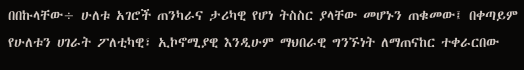በበኩላቸው÷ ሁለቱ አገሮች ጠንካራና ታሪካዊ የሆነ ትስስር ያላቸው መሆኑን ጠቁመው፤ በቀጣይም የሁለቱን ሀገራት ፖለቲካዊ፣ ኢኮኖሚያዊ እንዲሁም ማህበራዊ ግንኙነት ለማጠናከር ተቀራርበው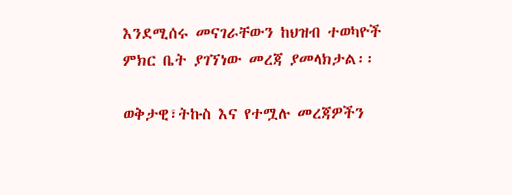እንደሚሰሩ መናገራቸውን ከህዝብ ተወካዮች ምክር ቤት ያገኘነው መረጃ ያመላክታል፡፡

ወቅታዊ፣ትኩስ እና የተሟሉ መረጃዎችን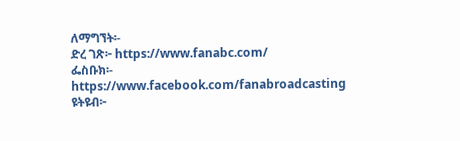ለማግኘት፡-
ድረ ገጽ፦ https://www.fanabc.com/
ፌስቡክ፡- https://www.facebook.com/fanabroadcasting
ዩትዩብ፦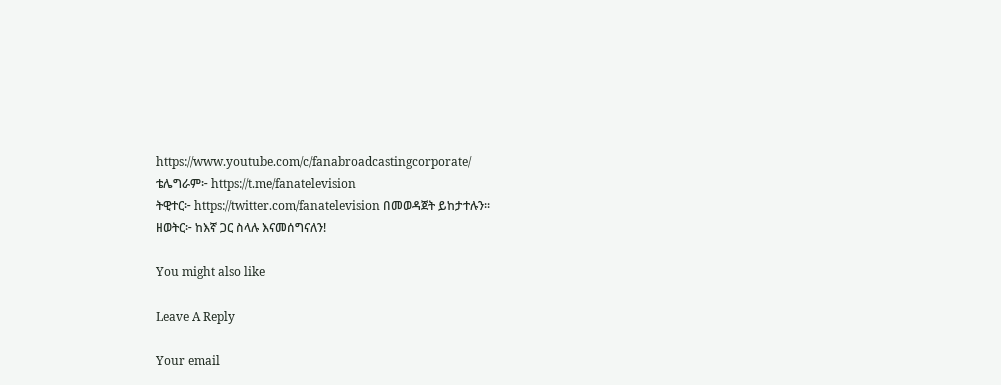https://www.youtube.com/c/fanabroadcastingcorporate/
ቴሌግራም፦ https://t.me/fanatelevision
ትዊተር፦ https://twitter.com/fanatelevision በመወዳጀት ይከታተሉን፡፡
ዘወትር፦ ከእኛ ጋር ስላሉ እናመሰግናለን!

You might also like

Leave A Reply

Your email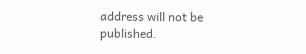address will not be published.